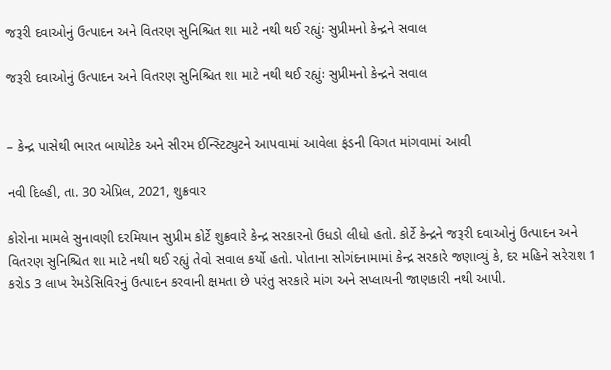જરૂરી દવાઓનું ઉત્પાદન અને વિતરણ સુનિશ્ચિત શા માટે નથી થઈ રહ્યુંઃ સુપ્રીમનો કેન્દ્રને સવાલ

જરૂરી દવાઓનું ઉત્પાદન અને વિતરણ સુનિશ્ચિત શા માટે નથી થઈ રહ્યુંઃ સુપ્રીમનો કેન્દ્રને સવાલ


– કેન્દ્ર પાસેથી ભારત બાયોટેક અને સીરમ ઈન્સ્ટિટ્યુટને આપવામાં આવેલા ફંડની વિગત માંગવામાં આવી

નવી દિલ્હી, તા. 30 એપ્રિલ, 2021, શુક્રવાર

કોરોના મામલે સુનાવણી દરમિયાન સુપ્રીમ કોર્ટે શુક્રવારે કેન્દ્ર સરકારનો ઉધડો લીધો હતો. કોર્ટે કેન્દ્રને જરૂરી દવાઓનું ઉત્પાદન અને વિતરણ સુનિશ્ચિત શા માટે નથી થઈ રહ્યું તેવો સવાલ કર્યો હતો. પોતાના સોગંદનામામાં કેન્દ્ર સરકારે જણાવ્યું કે, દર મહિને સરેરાશ 1 કરોડ 3 લાખ રેમડેસિવિરનું ઉત્પાદન કરવાની ક્ષમતા છે પરંતુ સરકારે માંગ અને સપ્લાયની જાણકારી નથી આપી.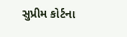સુપ્રીમ કોર્ટના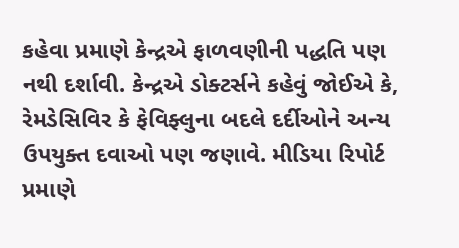કહેવા પ્રમાણે કેન્દ્રએ ફાળવણીની પદ્ધતિ પણ નથી દર્શાવી. કેન્દ્રએ ડોક્ટર્સને કહેવું જોઈએ કે, રેમડેસિવિર કે ફેવિફ્લુના બદલે દર્દીઓને અન્ય ઉપયુક્ત દવાઓ પણ જણાવે. મીડિયા રિપોર્ટ પ્રમાણે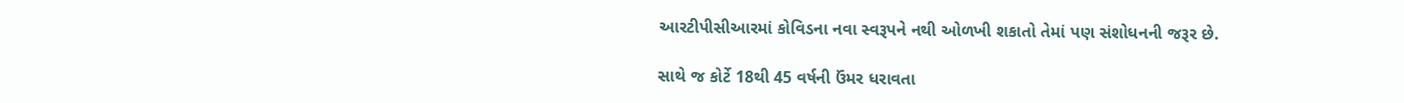આરટીપીસીઆરમાં કોવિડના નવા સ્વરૂપને નથી ઓળખી શકાતો તેમાં પણ સંશોધનની જરૂર છે.

સાથે જ કોર્ટે 18થી 45 વર્ષની ઉંમર ધરાવતા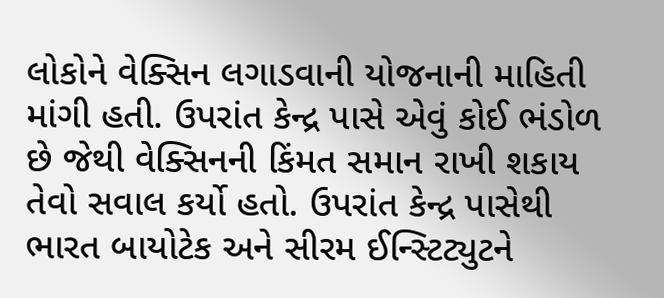લોકોને વેક્સિન લગાડવાની યોજનાની માહિતી માંગી હતી. ઉપરાંત કેન્દ્ર પાસે એવું કોઈ ભંડોળ છે જેથી વેક્સિનની કિંમત સમાન રાખી શકાય તેવો સવાલ કર્યો હતો. ઉપરાંત કેન્દ્ર પાસેથી ભારત બાયોટેક અને સીરમ ઈન્સ્ટિટ્યુટને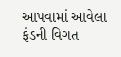આપવામાં આવેલા ફંડની વિગત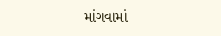માંગવામાં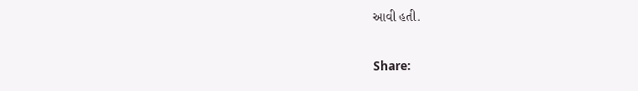આવી હતી.

Share: